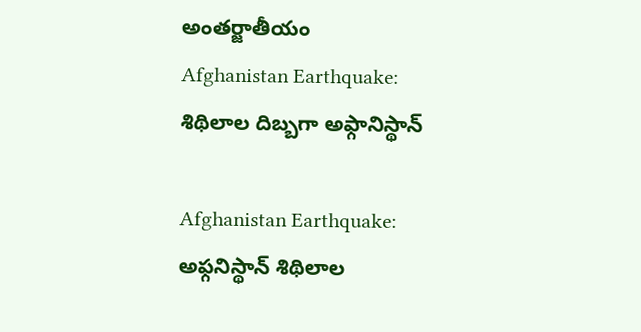అంతర్జాతీయం
Afghanistan Earthquake: శిథిలాల దిబ్బగా అఫ్గానిస్థాన్

Afghanistan Earthquake: అఫ్గనిస్థాన్ శిథిలాల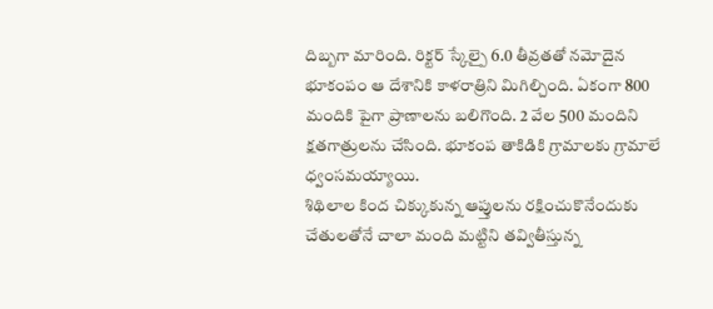దిబ్బగా మారింది. రిక్టర్ స్కేల్పై 6.0 తీవ్రతతో నమోదైన భూకంపం ఆ దేశానికి కాళరాత్రిని మిగిల్చింది. ఏకంగా 800 మందికి పైగా ప్రాణాలను బలిగొంది. 2 వేల 500 మందిని క్షతగాత్రులను చేసింది. భూకంప తాకిడికి గ్రామాలకు గ్రామాలే ధ్వంసమయ్యాయి.
శిథిలాల కింద చిక్కుకున్న ఆప్తులను రక్షించుకొనేందుకు చేతులతోనే చాలా మంది మట్టిని తవ్వితీస్తున్న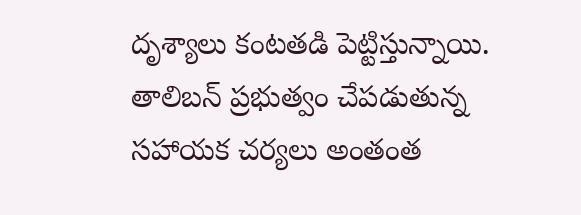దృశ్యాలు కంటతడి పెట్టిస్తున్నాయి. తాలిబన్ ప్రభుత్వం చేపడుతున్న సహాయక చర్యలు అంతంత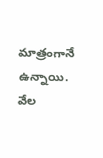మాత్రంగానే ఉన్నాయి. వేల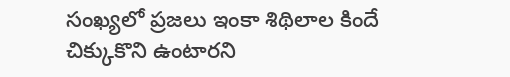సంఖ్యలో ప్రజలు ఇంకా శిథిలాల కిందే చిక్కుకొని ఉంటారని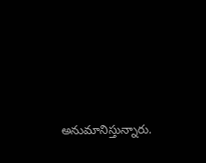అనుమానిస్తున్నారు.